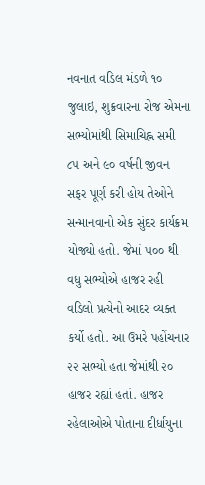નવનાત વડિલ મંડળે ૧૦ જુલાઇ, શુક્રવારના રોજ એમના સભ્યોમાંથી સિમાચિહ્ન સમી ૮૫ અને ૯૦ વર્ષની જીવન સફર પૂર્ણ કરી હોય તેઓને સન્માનવાનો એક સુંદર કાર્યક્રમ યોજ્યો હતો. જેમાં ૫૦૦ થી વધુ સભ્યોએ હાજર રહી વડિલો પ્રત્યેનો આદર વ્યક્ત કર્યો હતો. આ ઉમરે પહોંચનાર ૨૨ સભ્યો હતા જેમાંથી ૨૦ હાજર રહ્યાં હતાં. હાજર રહેલાઓએ પોતાના દીર્ધાયુના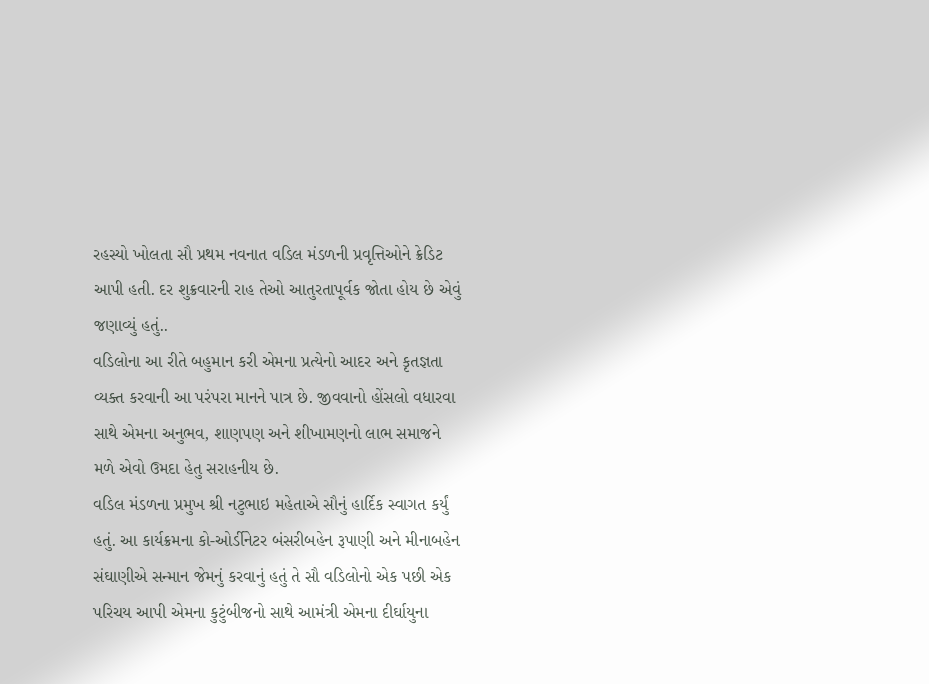રહસ્યો ખોલતા સૌ પ્રથમ નવનાત વડિલ મંડળની પ્રવૃત્તિઓને ક્રેડિટ આપી હતી. દર શુક્રવારની રાહ તેઓ આતુરતાપૂર્વક જોતા હોય છે એવું જણાવ્યું હતું..
વડિલોના આ રીતે બહુમાન કરી એમના પ્રત્યેનો આદર અને કૃતજ્ઞતા વ્યક્ત કરવાની આ પરંપરા માનને પાત્ર છે. જીવવાનો હોંસલો વધારવા સાથે એમના અનુભવ, શાણપણ અને શીખામણનો લાભ સમાજને મળે એવો ઉમદા હેતુ સરાહનીય છે.
વડિલ મંડળના પ્રમુખ શ્રી નટુભાઇ મહેતાએ સૌનું હાર્દિક સ્વાગત કર્યું હતું. આ કાર્યક્રમના કો-ઓર્ડીનેટર બંસરીબહેન રૂપાણી અને મીનાબહેન સંઘાણીએ સન્માન જેમનું કરવાનું હતું તે સૌ વડિલોનો એક પછી એક પરિચય આપી એમના કુટુંબીજનો સાથે આમંત્રી એમના દીર્ઘાયુના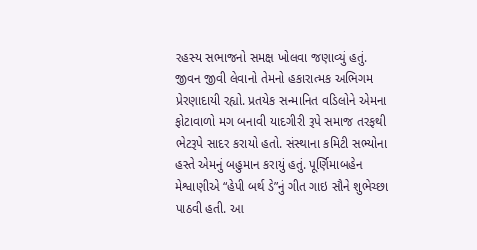રહસ્ય સભાજનો સમક્ષ ખોલવા જણાવ્યું હતું. જીવન જીવી લેવાનો તેમનો હકારાત્મક અભિગમ પ્રેરણાદાયી રહ્યો. પ્રતયેક સન્માનિત વડિલોને એમના ફોટાવાળો મગ બનાવી યાદગીરી રૂપે સમાજ તરફથી ભેટરૂપે સાદર કરાયો હતો. સંસ્થાના કમિટી સભ્યોના હસ્તે એમનું બહુમાન કરાયું હતું. પૂર્ણિમાબહેન મેશ્વાણીએ “હેપી બર્થ ડે”નું ગીત ગાઇ સૌને શુભેચ્છા પાઠવી હતી. આ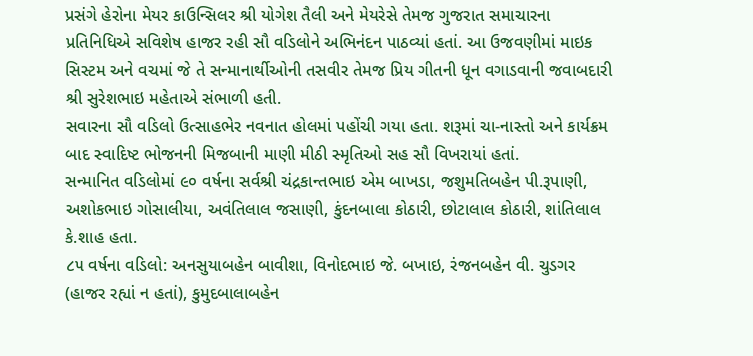પ્રસંગે હેરોના મેયર કાઉન્સિલર શ્રી યોગેશ તૈલી અને મેયરેસે તેમજ ગુજરાત સમાચારના પ્રતિનિધિએ સવિશેષ હાજર રહી સૌ વડિલોને અભિનંદન પાઠવ્યાં હતાં. આ ઉજવણીમાં માઇક સિસ્ટમ અને વચમાં જે તે સન્માનાર્થીઓની તસવીર તેમજ પ્રિય ગીતની ધૂન વગાડવાની જવાબદારી શ્રી સુરેશભાઇ મહેતાએ સંભાળી હતી.
સવારના સૌ વડિલો ઉત્સાહભેર નવનાત હોલમાં પહોંચી ગયા હતા. શરૂમાં ચા-નાસ્તો અને કાર્યક્રમ બાદ સ્વાદિષ્ટ ભોજનની મિજબાની માણી મીઠી સ્મૃતિઓ સહ સૌ વિખરાયાં હતાં.
સન્માનિત વડિલોમાં ૯૦ વર્ષના સર્વશ્રી ચંદ્રકાન્તભાઇ એમ બાખડા, જશુમતિબહેન પી.રૂપાણી, અશોકભાઇ ગોસાલીયા, અવંતિલાલ જસાણી, કુંદનબાલા કોઠારી, છોટાલાલ કોઠારી, શાંતિલાલ કે.શાહ હતા.
૮૫ વર્ષના વડિલો: અનસુયાબહેન બાવીશા, વિનોદભાઇ જે. બખાઇ, રંજનબહેન વી. ચુડગર (હાજર રહ્યાં ન હતાં), કુમુદબાલાબહેન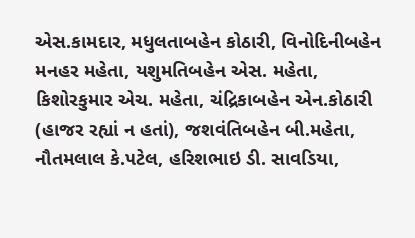એસ.કામદાર, મધુલતાબહેન કોઠારી, વિનોદિનીબહેન મનહર મહેતા, યશુમતિબહેન એસ. મહેતા, કિશોરકુમાર એચ. મહેતા, ચંદ્રિકાબહેન એન.કોઠારી (હાજર રહ્યાં ન હતાં), જશવંતિબહેન બી.મહેતા, નૌતમલાલ કે.પટેલ, હરિશભાઇ ડી. સાવડિયા,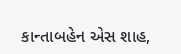કાન્તાબહેન એસ શાહ,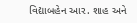વિદ્યાબહેન આર. શાહ અને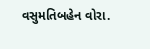વસુમતિબહેન વોરા.